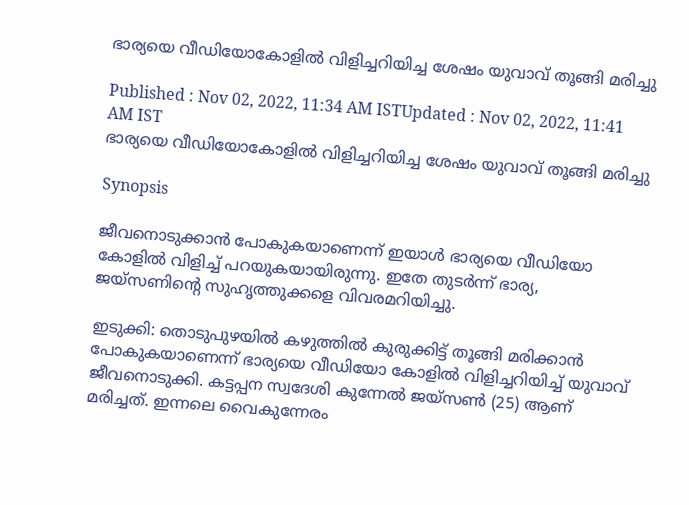ഭാര്യയെ വീഡിയോകോളില്‍ വിളിച്ചറിയിച്ച ശേഷം യുവാവ് തൂങ്ങി മരിച്ചു

Published : Nov 02, 2022, 11:34 AM ISTUpdated : Nov 02, 2022, 11:41 AM IST
ഭാര്യയെ വീഡിയോകോളില്‍ വിളിച്ചറിയിച്ച ശേഷം യുവാവ് തൂങ്ങി മരിച്ചു

Synopsis

ജീവനൊടുക്കാന്‍ പോകുകയാണെന്ന് ഇയാള്‍ ഭാര്യയെ വീഡിയോ കോളില്‍ വിളിച്ച് പറയുകയായിരുന്നു. ഇതേ തുടര്‍ന്ന് ഭാര്യ, ജയ്സണിന്‍റെ സുഹൃത്തുക്കളെ വിവരമറിയിച്ചു.

ഇടുക്കി: തൊടുപുഴയില്‍ കഴുത്തില്‍ കുരുക്കിട്ട് തൂങ്ങി മരിക്കാന്‍ പോകുകയാണെന്ന് ഭാര്യയെ വീഡിയോ കോളില്‍ വിളിച്ചറിയിച്ച് യുവാവ് ജീവനൊടുക്കി. കട്ടപ്പന സ്വദേശി കുന്നേല്‍ ജയ്സണ്‍ (25) ആണ് മരിച്ചത്. ഇന്നലെ വൈകുന്നേരം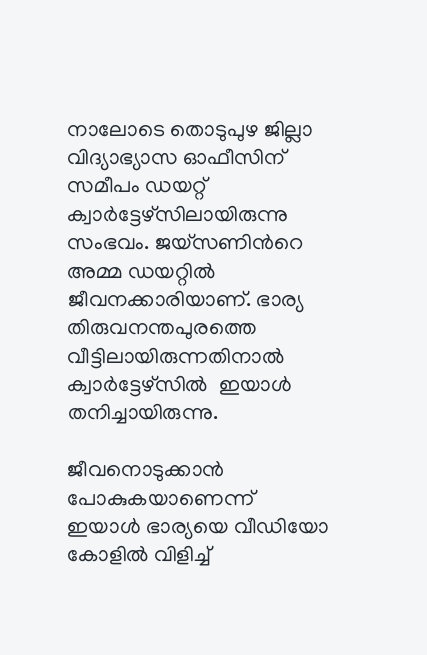നാലോടെ തൊടുപുഴ ജില്ലാ വിദ്യാഭ്യാസ ഓഫീസിന് സമീപം ഡയറ്റ് ക്വാര്‍ട്ടേഴ്സിലായിരുന്നു സംഭവം. ജയ്സണിന്‍റെ അമ്മ ഡയറ്റില്‍ ജീവനക്കാരിയാണ്. ഭാര്യ തിരുവനന്തപുരത്തെ വീട്ടിലായിരുന്നതിനാല്‍ ക്വാര്‍ട്ടേഴ്സില്‍  ഇയാള്‍ തനിച്ചായിരുന്നു.

ജീവനൊടുക്കാന്‍ പോകുകയാണെന്ന് ഇയാള്‍ ഭാര്യയെ വീഡിയോ കോളില്‍ വിളിച്ച്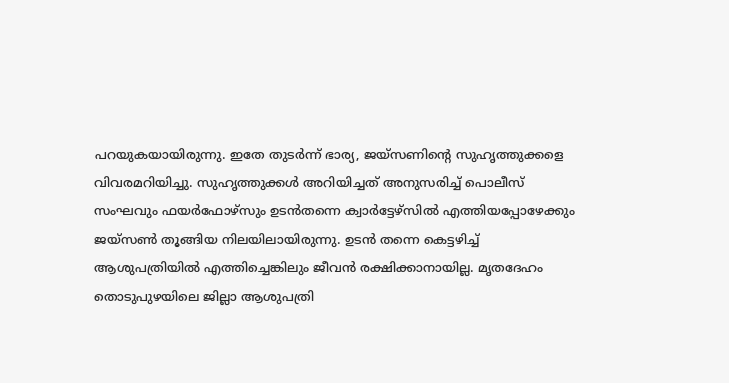പറയുകയായിരുന്നു. ഇതേ തുടര്‍ന്ന് ഭാര്യ, ജയ്സണിന്‍റെ സുഹൃത്തുക്കളെ വിവരമറിയിച്ചു. സുഹൃത്തുക്കള്‍ അറിയിച്ചത് അനുസരിച്ച് പൊലീസ് സംഘവും ഫയര്‍ഫോഴ്സും ഉടന്‍തന്നെ ക്വാര്‍ട്ടേഴ്സില്‍ എത്തിയപ്പോഴേക്കും ജയ്സണ്‍ തൂങ്ങിയ നിലയിലായിരുന്നു. ഉടന്‍ തന്നെ കെട്ടഴിച്ച് ആശുപത്രിയില്‍ എത്തിച്ചെങ്കിലും ജീവന്‍ രക്ഷിക്കാനായില്ല. മൃതദേഹം തൊടുപുഴയിലെ ജില്ലാ ആശുപത്രി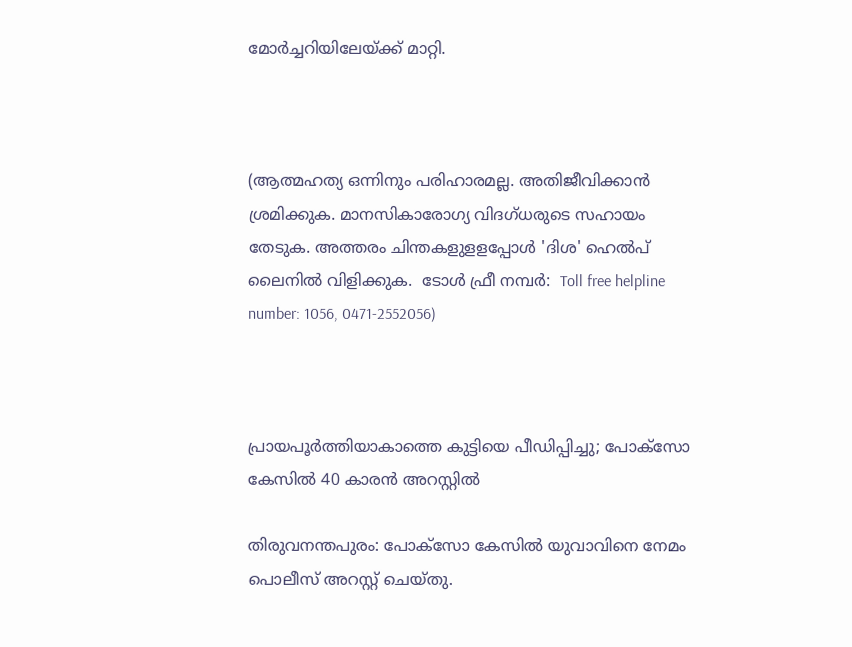മോര്‍ച്ചറിയിലേയ്ക്ക് മാറ്റി.



(ആത്മഹത്യ ഒന്നിനും പരിഹാരമല്ല. അതിജീവിക്കാൻ ശ്രമിക്കുക. മാനസികാരോഗ്യ വിദഗ്ധരുടെ സഹായം തേടുക. അത്തരം ചിന്തകളുളളപ്പോള്‍ 'ദിശ' ഹെല്‍പ് ലൈനില്‍ വിളിക്കുക.  ടോള്‍ ഫ്രീ നമ്പര്‍:  Toll free helpline number: 1056, 0471-2552056)



പ്രായപൂര്‍ത്തിയാകാത്തെ കുട്ടിയെ പീഡിപ്പിച്ചു; പോക്സോ കേസില്‍ 40 കാരന്‍ അറസ്റ്റില്‍

തിരുവനന്തപുരം: പോക്‌സോ കേസില്‍ യുവാവിനെ നേമം പൊലീസ് അറസ്റ്റ് ചെയ്തു.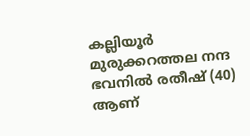കല്ലിയൂര്‍ മുരുക്കറത്തല നന്ദ ഭവനില്‍ രതീഷ് (40) ആണ്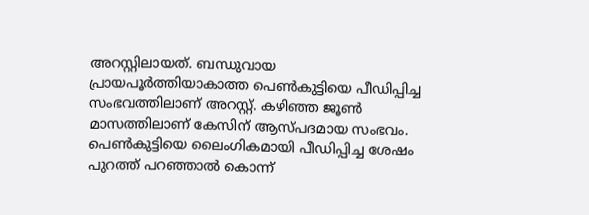അറസ്റ്റിലായത്. ബന്ധുവായ പ്രായപൂര്‍ത്തിയാകാത്ത പെണ്‍കുട്ടിയെ പീഡിപ്പിച്ച സംഭവത്തിലാണ് അറസ്റ്റ്. കഴിഞ്ഞ ജൂണ്‍ മാസത്തിലാണ് കേസിന് ആസ്പദമായ സംഭവം. പെണ്‍കുട്ടിയെ ലൈംഗികമായി പീഡിപ്പിച്ച ശേഷം പുറത്ത് പറഞ്ഞാല്‍ കൊന്ന്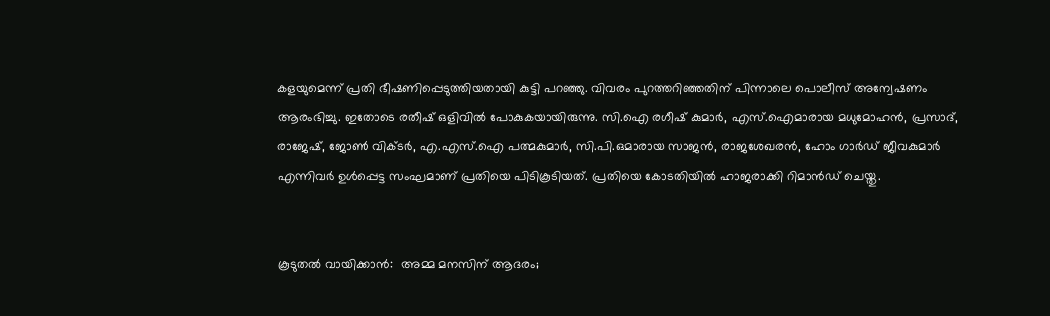കളയുമെന്ന് പ്രതി ഭീഷണിപ്പെടുത്തിയതായി കുട്ടി പറഞ്ഞു. വിവരം പുറത്തറിഞ്ഞതിന് പിന്നാലെ പൊലീസ് അന്വേഷണം ആരംഭിച്ചു. ഇതോടെ രതീഷ് ഒളിവില്‍ പോകുകയായിരുന്നു. സി.ഐ രഗീഷ്‌ കുമാര്‍, എസ്.ഐമാരായ മധുമോഹന്‍, പ്രസാദ്, രാജേഷ്, ജോണ്‍ വിക്ടര്‍, എ.എസ്.ഐ പത്മകുമാര്‍, സി.പി.ഒമാരായ സാജന്‍, രാജശേഖരന്‍, ഹോം ഗാര്‍ഡ് ജീവകുമാര്‍ എന്നിവര്‍ ഉള്‍പ്പെട്ട സംഘമാണ് പ്രതിയെ പിടികൂടിയത്. പ്രതിയെ കോടതിയില്‍ ഹാജരാക്കി റിമാന്‍ഡ് ചെയ്തു.


കൂടുതല്‍ വായിക്കാന്‍:  അമ്മ മനസിന് ആദരം;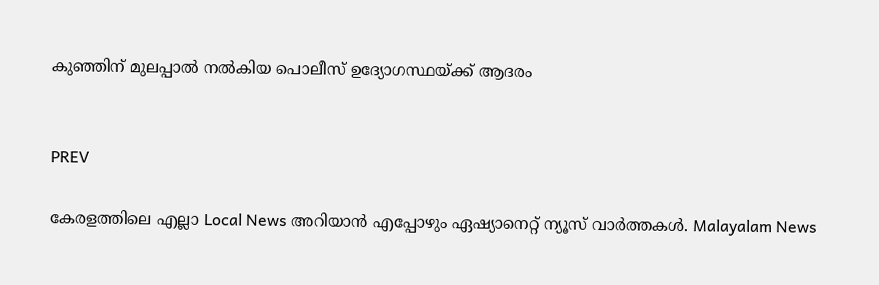കുഞ്ഞിന് മുലപ്പാല്‍ നല്‍കിയ പൊലീസ് ഉദ്യോഗസ്ഥയ്ക്ക് ആദരം


PREV

കേരളത്തിലെ എല്ലാ Local News അറിയാൻ എപ്പോഴും ഏഷ്യാനെറ്റ് ന്യൂസ് വാർത്തകൾ. Malayalam News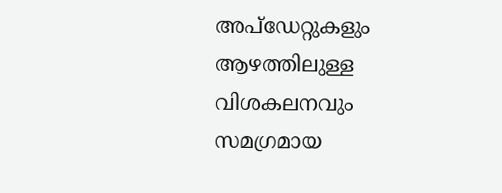അപ്‌ഡേറ്റുകളും ആഴത്തിലുള്ള വിശകലനവും സമഗ്രമായ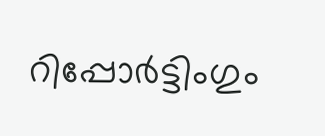റിപ്പോർട്ടിംഗും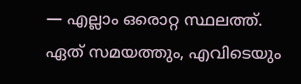— എല്ലാം ഒരൊറ്റ സ്ഥലത്ത്. ഏത് സമയത്തും, എവിടെയും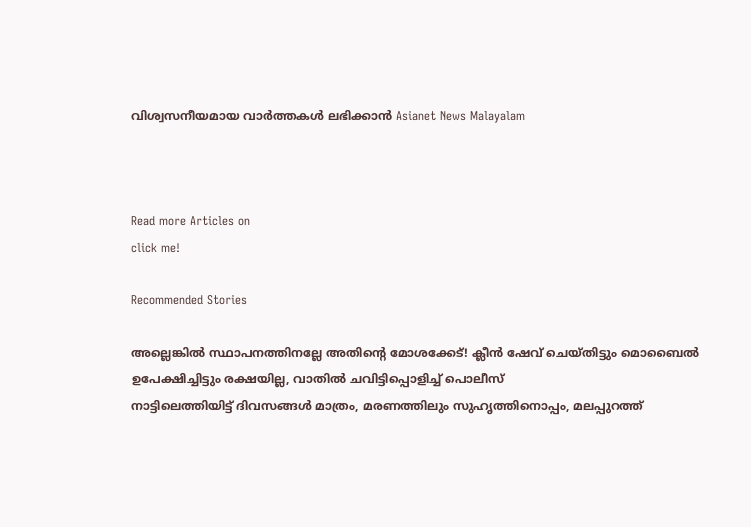വിശ്വസനീയമായ വാർത്തകൾ ലഭിക്കാൻ Asianet News Malayalam



Read more Articles on
click me!

Recommended Stories

അല്ലെങ്കിൽ സ്ഥാപനത്തിനല്ലേ അതിന്റെ മോശക്കേട്! ക്ലീന്‍ ഷേവ് ചെയ്തിട്ടും മൊബൈല്‍ ഉപേക്ഷിച്ചിട്ടും രക്ഷയില്ല, വാതില്‍ ചവിട്ടിപ്പൊളിച്ച് പൊലീസ്
നാട്ടിലെത്തിയിട്ട് ദിവസങ്ങൾ മാത്രം, മരണത്തിലും സുഹൃത്തിനൊപ്പം, മലപ്പുറത്ത്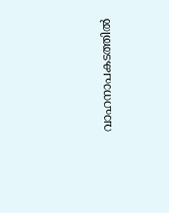വാഹനാപകടത്തിൽ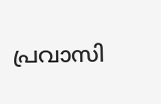പ്രവാസി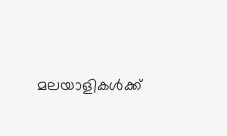മലയാളികൾക്ക്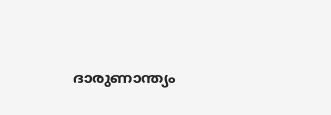ദാരുണാന്ത്യം